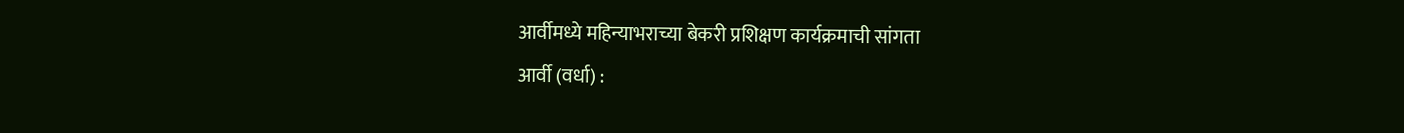आर्वीमध्ये महिन्याभराच्या बेकरी प्रशिक्षण कार्यक्रमाची सांगता
आर्वी (वर्धा) :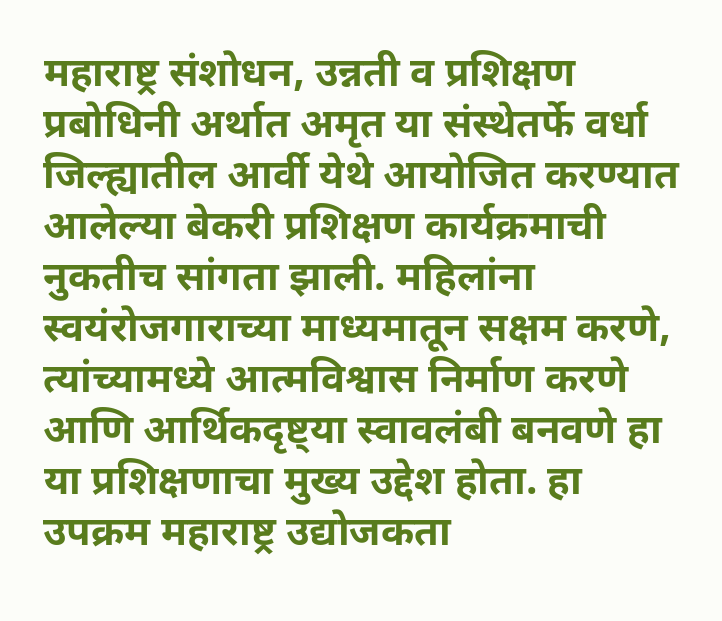महाराष्ट्र संशोधन, उन्नती व प्रशिक्षण प्रबोधिनी अर्थात अमृत या संस्थेतर्फे वर्धा जिल्ह्यातील आर्वी येथे आयोजित करण्यात आलेल्या बेकरी प्रशिक्षण कार्यक्रमाची नुकतीच सांगता झाली. महिलांना स्वयंरोजगाराच्या माध्यमातून सक्षम करणे, त्यांच्यामध्ये आत्मविश्वास निर्माण करणे आणि आर्थिकदृष्ट्या स्वावलंबी बनवणे हा या प्रशिक्षणाचा मुख्य उद्देश होता. हा उपक्रम महाराष्ट्र उद्योजकता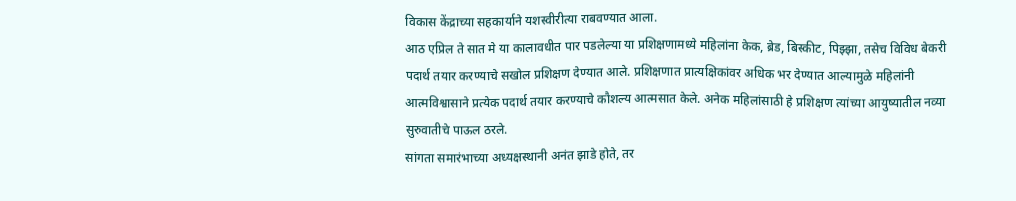विकास केंद्राच्या सहकार्याने यशस्वीरीत्या राबवण्यात आला.
आठ एप्रिल ते सात मे या कालावधीत पार पडलेल्या या प्रशिक्षणामध्ये महिलांना केक, ब्रेड, बिस्कीट, पिझ्झा, तसेच विविध बेकरी पदार्थ तयार करण्याचे सखोल प्रशिक्षण देण्यात आले. प्रशिक्षणात प्रात्यक्षिकांवर अधिक भर देण्यात आल्यामुळे महिलांनी आत्मविश्वासाने प्रत्येक पदार्थ तयार करण्याचे कौशल्य आत्मसात केले. अनेक महिलांसाठी हे प्रशिक्षण त्यांच्या आयुष्यातील नव्या सुरुवातीचे पाऊल ठरले.
सांगता समारंभाच्या अध्यक्षस्थानी अनंत झाडे होते, तर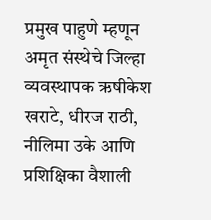प्रमुख पाहुणे म्हणून अमृत संस्थेचे जिल्हा व्यवस्थापक ऋषीकेश खराटे, धीरज राठी, नीलिमा उके आणि प्रशिक्षिका वैशाली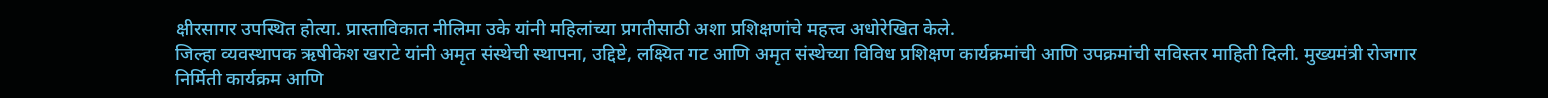क्षीरसागर उपस्थित होत्या. प्रास्ताविकात नीलिमा उके यांनी महिलांच्या प्रगतीसाठी अशा प्रशिक्षणांचे महत्त्व अधोरेखित केले.
जिल्हा व्यवस्थापक ऋषीकेश खराटे यांनी अमृत संस्थेची स्थापना, उद्दिष्टे, लक्ष्यित गट आणि अमृत संस्थेच्या विविध प्रशिक्षण कार्यक्रमांची आणि उपक्रमांची सविस्तर माहिती दिली. मुख्यमंत्री रोजगार निर्मिती कार्यक्रम आणि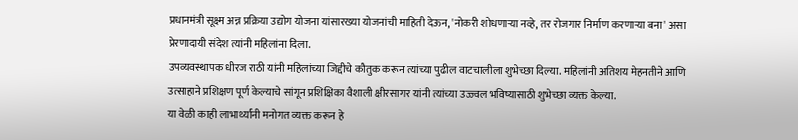प्रधानमंत्री सूक्ष्म अन्न प्रक्रिया उद्योग योजना यांसारख्या योजनांची माहिती देऊन, 'नोकरी शोधणाऱ्या नव्हे, तर रोजगार निर्माण करणाऱ्या बना' असा प्रेरणादायी संदेश त्यांनी महिलांना दिला.
उपव्यवस्थापक धीरज राठी यांनी महिलांच्या जिद्दीचे कौतुक करून त्यांच्या पुढील वाटचालीला शुभेच्छा दिल्या. महिलांनी अतिशय मेहनतीने आणि उत्साहाने प्रशिक्षण पूर्ण केल्याचे सांगून प्रशिक्षिका वैशाली क्षीरसागर यांनी त्यांच्या उज्ज्वल भविष्यासाठी शुभेच्छा व्यक्त केल्या.
या वेळी काही लाभार्थ्यांनी मनोगत व्यक्त करून हे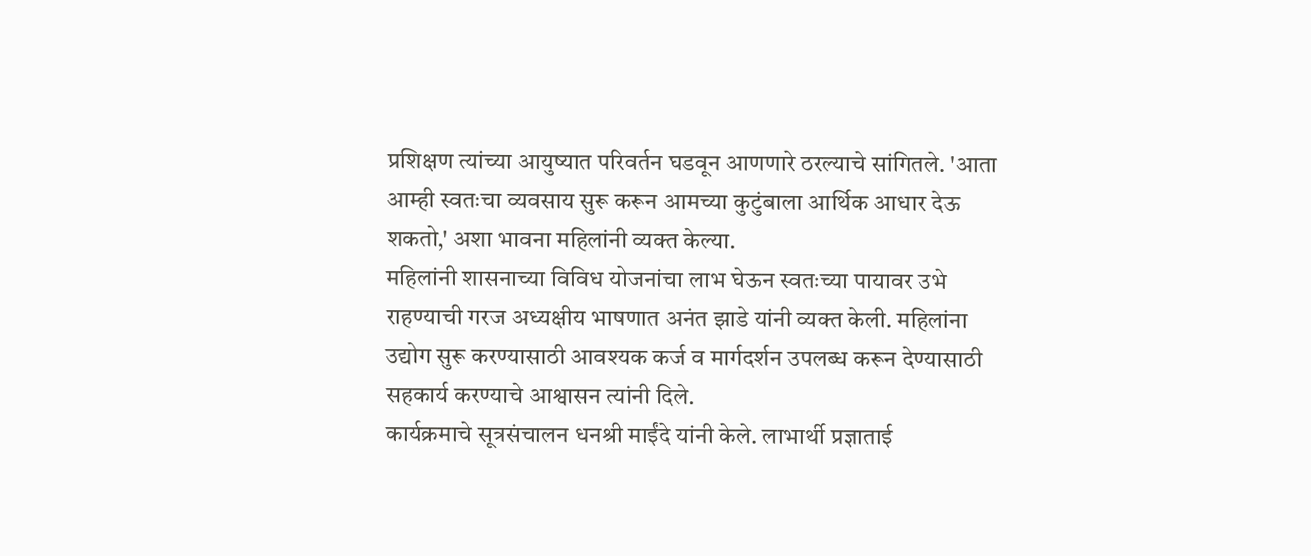प्रशिक्षण त्यांच्या आयुष्यात परिवर्तन घडवून आणणारे ठरल्याचे सांगितले. 'आता आम्ही स्वतःचा व्यवसाय सुरू करून आमच्या कुटुंबाला आर्थिक आधार देऊ शकतो,' अशा भावना महिलांनी व्यक्त केल्या.
महिलांनी शासनाच्या विविध योजनांचा लाभ घेऊन स्वतःच्या पायावर उभे राहण्याची गरज अध्यक्षीय भाषणात अनंत झाडे यांनी व्यक्त केली. महिलांना उद्योग सुरू करण्यासाठी आवश्यक कर्ज व मार्गदर्शन उपलब्ध करून देण्यासाठी सहकार्य करण्याचे आश्वासन त्यांनी दिले.
कार्यक्रमाचे सूत्रसंचालन धनश्री माईंदे यांनी केले. लाभार्थी प्रज्ञाताई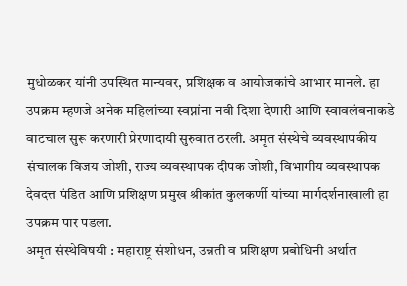मुधोळकर यांनी उपस्थित मान्यवर, प्रशिक्षक व आयोजकांचे आभार मानले. हा उपक्रम म्हणजे अनेक महिलांच्या स्वप्नांना नवी दिशा देणारी आणि स्वावलंबनाकडे वाटचाल सुरू करणारी प्रेरणादायी सुरुवात ठरली. अमृत संस्थेचे व्यवस्थापकीय संचालक विजय जोशी, राज्य व्यवस्थापक दीपक जोशी, विभागीय व्यवस्थापक देवदत्त पंडित आणि प्रशिक्षण प्रमुख श्रीकांत कुलकर्णी यांच्या मार्गदर्शनाखाली हा उपक्रम पार पडला.
अमृत संस्थेविषयी : महाराष्ट्र संशोधन, उन्नती व प्रशिक्षण प्रबोधिनी अर्थात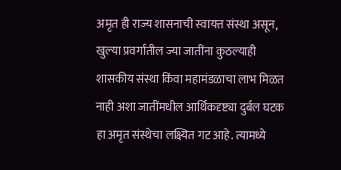अमृत ही राज्य शासनाची स्वायत्त संस्था असून, खुल्या प्रवर्गातील ज्या जातींना कुठल्याही शासकीय संस्था किंवा महामंडळाचा लाभ मिळत नाही अशा जातींमधील आर्थिकदृष्ट्या दुर्बल घटक हा अमृत संस्थेचा लक्ष्यित गट आहे. त्यामध्ये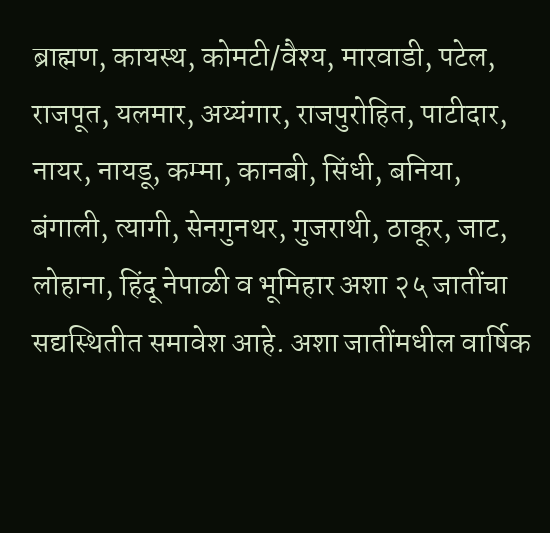ब्राह्मण, कायस्थ, कोमटी/वैश्य, मारवाडी, पटेल, राजपूत, यलमार, अय्यंगार, राजपुरोहित, पाटीदार, नायर, नायडू, कम्मा, कानबी, सिंधी, बनिया, बंगाली, त्यागी, सेनगुनथर, गुजराथी, ठाकूर, जाट, लोहाना, हिंदू नेपाळी व भूमिहार अशा २५ जातींचा सद्यस्थितीत समावेश आहे. अशा जातींमधील वार्षिक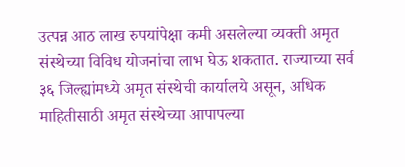उत्पन्न आठ लाख रुपयांपेक्षा कमी असलेल्या व्यक्ती अमृत संस्थेच्या विविध योजनांचा लाभ घेऊ शकतात. राज्याच्या सर्व ३६ जिल्ह्यांमध्ये अमृत संस्थेची कार्यालये असून, अधिक माहितीसाठी अमृत संस्थेच्या आपापल्या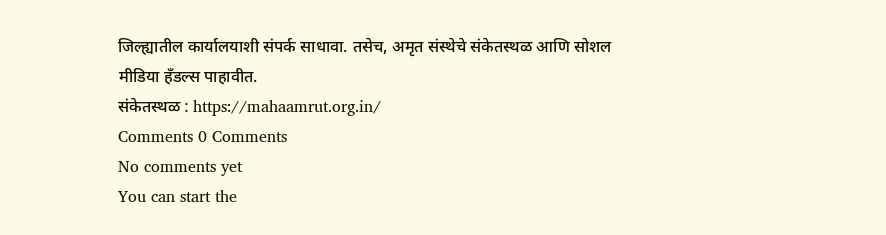जिल्ह्यातील कार्यालयाशी संपर्क साधावा. तसेच, अमृत संस्थेचे संकेतस्थळ आणि सोशल मीडिया हँडल्स पाहावीत.
संकेतस्थळ : https://mahaamrut.org.in/
Comments 0 Comments
No comments yet
You can start the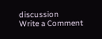discussion
Write a Comment